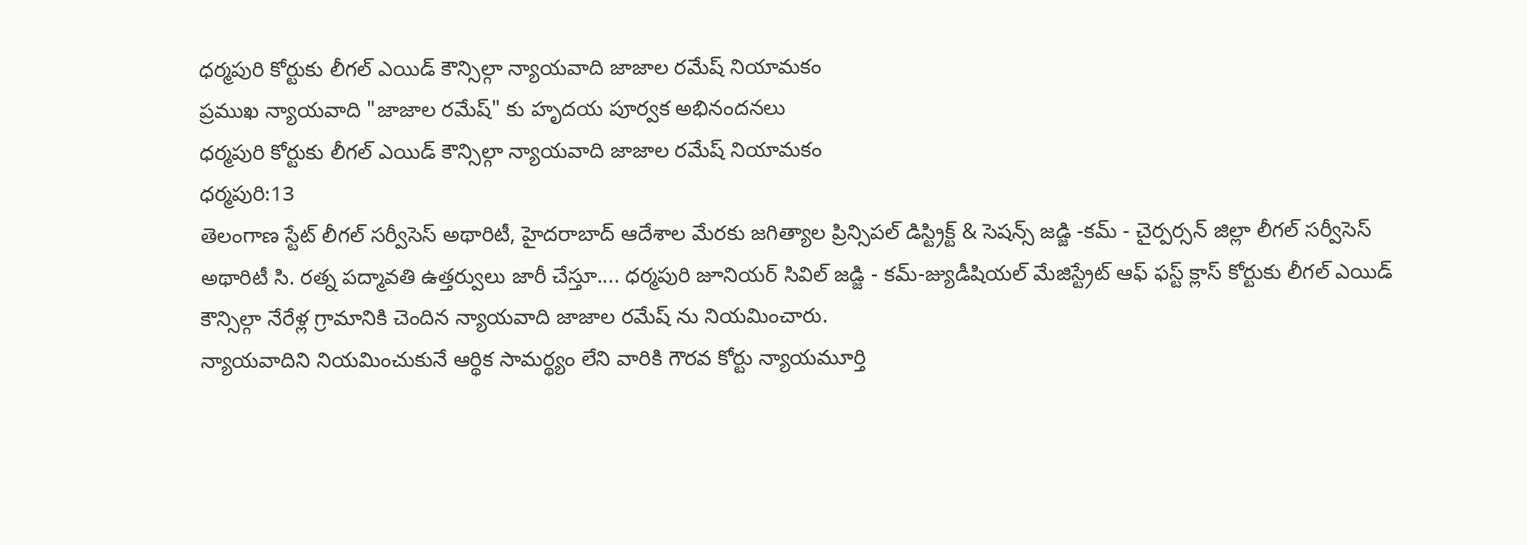ధర్మపురి కోర్టుకు లీగల్ ఎయిడ్ కౌన్సిల్గా న్యాయవాది జాజాల రమేష్ నియామకం
ప్రముఖ న్యాయవాది "జాజాల రమేష్" కు హృదయ పూర్వక అభినందనలు
ధర్మపురి కోర్టుకు లీగల్ ఎయిడ్ కౌన్సిల్గా న్యాయవాది జాజాల రమేష్ నియామకం
ధర్మపురి:13
తెలంగాణ స్టేట్ లీగల్ సర్వీసెస్ అథారిటీ, హైదరాబాద్ ఆదేశాల మేరకు జగిత్యాల ప్రిన్సిపల్ డిస్ట్రిక్ట్ & సెషన్స్ జడ్జి -కమ్ - చైర్పర్సన్ జిల్లా లీగల్ సర్వీసెస్ అథారిటీ సి. రత్న పద్మావతి ఉత్తర్వులు జారీ చేస్తూ.... ధర్మపురి జూనియర్ సివిల్ జడ్జి - కమ్-జ్యుడీషియల్ మేజిస్ట్రేట్ ఆఫ్ ఫస్ట్ క్లాస్ కోర్టుకు లీగల్ ఎయిడ్ కౌన్సిల్గా నేరేళ్ల గ్రామానికి చెందిన న్యాయవాది జాజాల రమేష్ ను నియమించారు.
న్యాయవాదిని నియమించుకునే ఆర్థిక సామర్థ్యం లేని వారికి గౌరవ కోర్టు న్యాయమూర్తి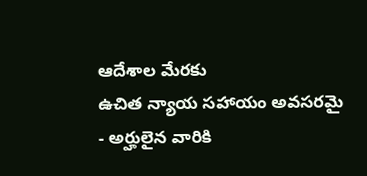ఆదేశాల మేరకు
ఉచిత న్యాయ సహాయం అవసరమై - అర్హులైన వారికి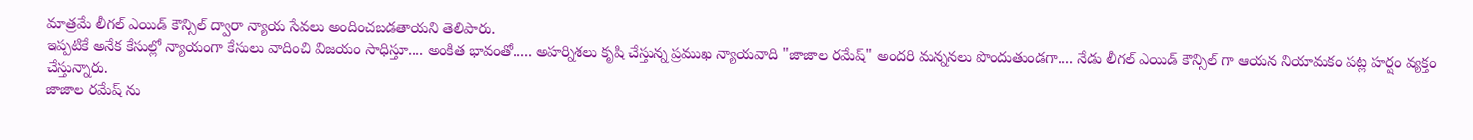మాత్రమే లీగల్ ఎయిడ్ కౌన్సిల్ ద్వారా న్యాయ సేవలు అందించబడతాయని తెలిపారు.
ఇప్పటికే అనేక కేసుల్లో న్యాయంగా కేసులు వాదించి విజయం సాధిస్తూ.... అంకిత భావంతో..... అహర్నిశలు కృషి చేస్తున్న ప్రముఖ న్యాయవాది "జాజాల రమేష్" అందరి మన్ననలు పొందుతుండగా.... నేడు లీగల్ ఎయిడ్ కౌన్సిల్ గా ఆయన నియామకం పట్ల హర్షం వ్యక్తం చేస్తున్నారు.
జాజాల రమేష్ ను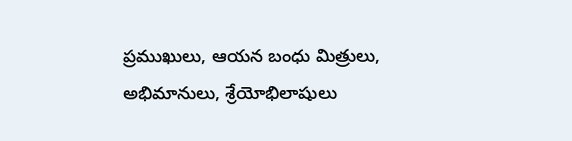ప్రముఖులు, ఆయన బంధు మిత్రులు, అభిమానులు, శ్రేయోభిలాషులు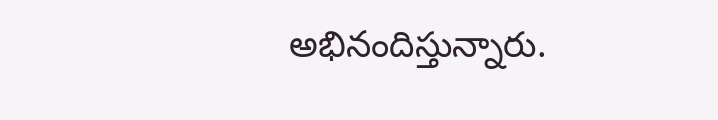అభినందిస్తున్నారు.